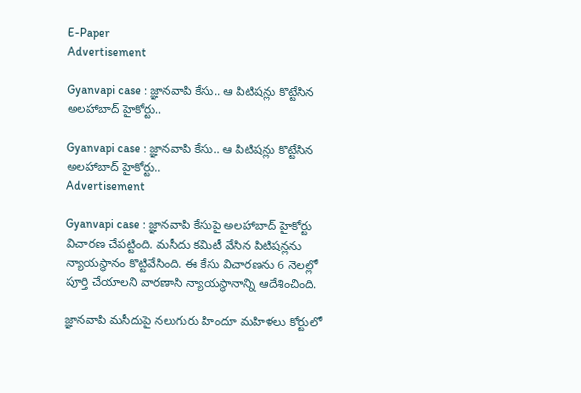E-Paper
Advertisement

Gyanvapi case : జ్ఞానవాపి కేసు.. ఆ పిటిషన్లు కొట్టేసిన అలహాబాద్‌ హైకోర్టు..

Gyanvapi case : జ్ఞానవాపి కేసు.. ఆ పిటిషన్లు కొట్టేసిన అలహాబాద్‌ హైకోర్టు..
Advertisement

Gyanvapi case : జ్ఞానవాపి కేసుపై అలహాబాద్‌ హైకోర్టు విచారణ చేపట్టింది. మసీదు కమిటీ వేసిన పిటిషన్లను న్యాయస్థానం కొట్టివేసింది. ఈ కేసు విచారణను 6 నెలల్లో పూర్తి చేయాలని వారణాసి న్యాయస్థానాన్ని ఆదేశించింది.

జ్ఞానవాపి మసీదుపై నలుగురు హిందూ మహిళలు కోర్టులో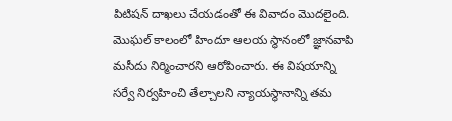పిటిషన్‌ దాఖలు చేయడంతో ఈ వివాదం మొదలైంది. మొఘల్‌ కాలంలో హిందూ ఆలయ స్థానంలో జ్ఞానవాపి మసీదు నిర్మించారని ఆరోపించారు. ఈ విషయాన్ని సర్వే నిర్వహించి తేల్చాలని న్యాయస్థానాన్ని తమ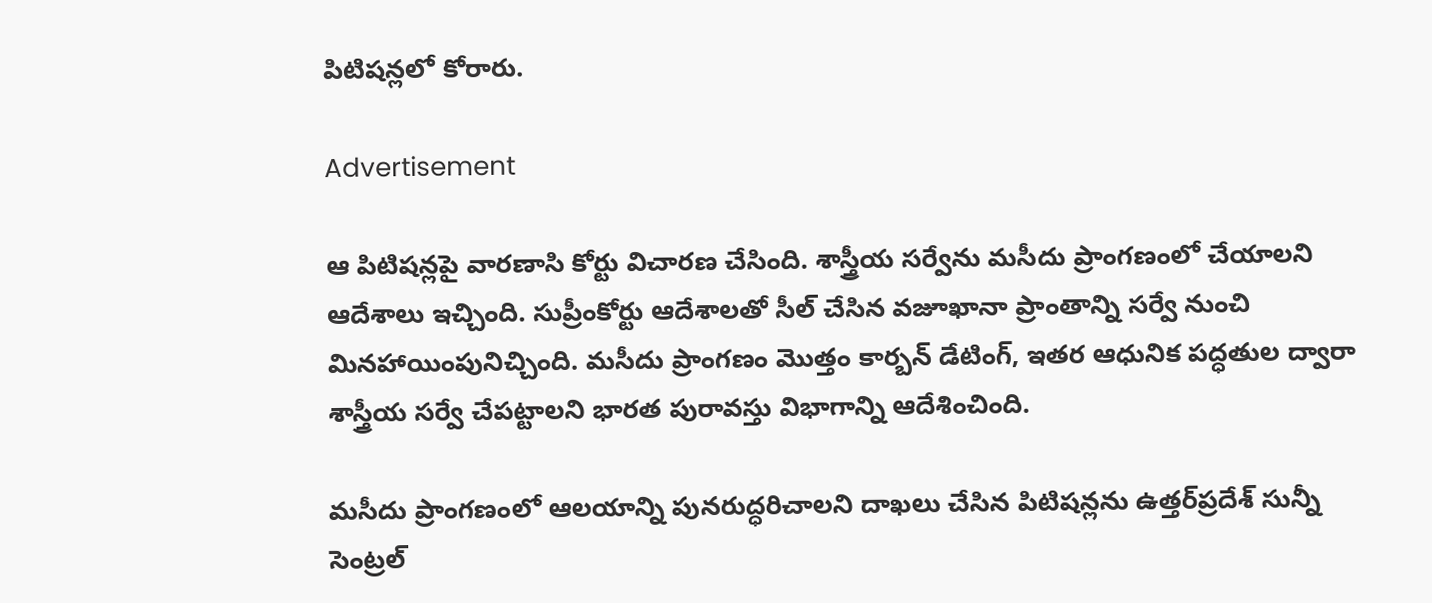పిటిషన్లలో కోరారు.

Advertisement

ఆ పిటిషన్లపై వారణాసి కోర్టు విచారణ చేసింది. శాస్త్రీయ సర్వేను మసీదు ప్రాంగణంలో చేయాలని ఆదేశాలు ఇచ్చింది. సుప్రీంకోర్టు ఆదేశాలతో సీల్‌ చేసిన వజూఖానా ప్రాంతాన్ని సర్వే నుంచి మినహాయింపునిచ్చింది. మసీదు ప్రాంగణం మొత్తం కార్బన్‌ డేటింగ్‌, ఇతర ఆధునిక పద్ధతుల ద్వారా శాస్త్రీయ సర్వే చేపట్టాలని భారత పురావస్తు విభాగాన్ని ఆదేశించింది.

మసీదు ప్రాంగణంలో ఆలయాన్ని పునరుద్ధరిచాలని దాఖలు చేసిన పిటిషన్లను ఉత్తర్‌ప్రదేశ్‌ సున్నీ సెంట్రల్‌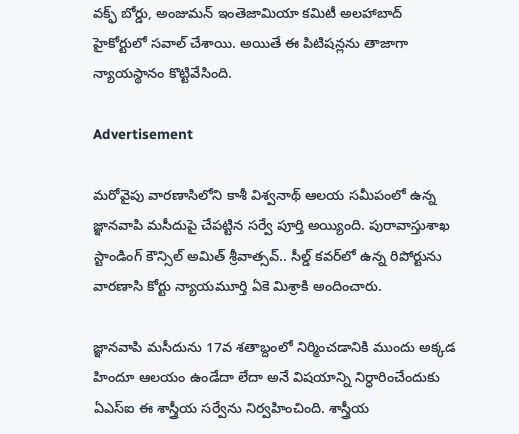వక్ఫ్‌ బోర్డు, అంజుమన్‌ ఇంతెజామియా కమిటీ అలహాబాద్ హైకోర్టులో సవాల్‌ చేశాయి. అయితే ఈ పిటిషన్లను తాజాగా న్యాయస్థానం కొట్టివేసింది.

Advertisement

మరోవైపు వారణాసిలోని కాశీ విశ్వ‌నాథ్ ఆల‌య స‌మీపంలో ఉన్న జ్ఞాన‌వాపి మ‌సీదుపై చేప‌ట్టిన స‌ర్వే పూర్తి అయ్యింది. పురావాస్తుశాఖ స్టాండింగ్ కౌన్సిల్ అమిత్ శ్రీవాత్స‌వ్‌.. సీల్డ్ క‌వ‌ర్‌లో ఉన్న రిపోర్టును వారణాసి కోర్టు న్యాయమూర్తి ఏకె మిశ్రాకి అందించారు.

జ్ఞానవాపి మసీదును 17వ శతాబ్దంలో నిర్మించడానికి ముందు అక్కడ హిందూ ఆలయం ఉండేదా లేదా అనే విషయాన్ని నిర్ధారించేందుకు ఏఎస్ఐ ఈ శాస్త్రీయ సర్వేను నిర్వహించింది. శాస్త్రీయ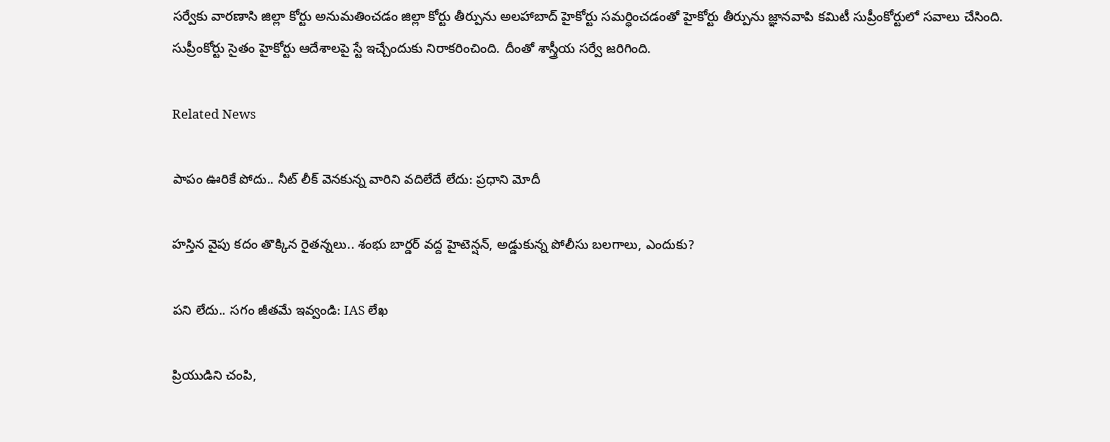సర్వేకు వారణాసి జిల్లా కోర్టు అనుమతించడం జిల్లా కోర్టు తీర్పును అలహాబాద్ హైకోర్టు సమర్ధించడంతో హైకోర్టు తీర్పును జ్ఞానవాపి కమిటీ సుప్రీంకోర్టులో సవాలు చేసింది. సుప్రీంకోర్టు సైతం హైకోర్టు ఆదేశాలపై స్టే ఇచ్చేందుకు నిరాకరించింది. దీంతో శాస్త్రీయ సర్వే జరిగింది.

Related News

పాపం ఊరికే పోదు.. నీట్ లీక్ వెనకున్న వారిని వదిలేదే లేదు: ప్రధాని మోదీ

హస్తిన వైపు కదం తొక్కిన రైతన్నలు.. శంభు బార్డర్ వద్ద హైటెన్షన్, అడ్డుకున్న పోలీసు బలగాలు, ఎందుకు?

పని లేదు.. సగం జీతమే ఇవ్వండి: IAS లేఖ

ప్రియుడిని చంపి,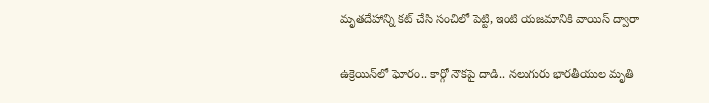మృతదేహాన్ని కట్ చేసి సంచిలో పెట్టి, ఇంటి యజమానికి వాయిస్ ద్వారా

ఉక్రెయిన్‌లో ఘోరం.. కార్గో నౌకపై దాడి.. నలుగురు భారతీయుల మృతి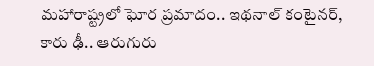మహారాష్ట్రలో ఘోర ప్రమాదం.. ఇథనాల్ కంటైనర్, కారు ఢీ.. ఆరుగురు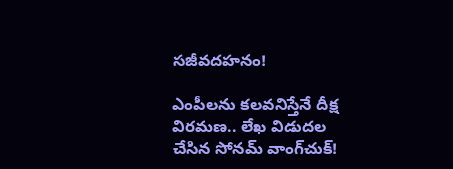సజీవదహనం!

ఎంపీలను కలవనిస్తేనే దీక్ష విరమణ.. లేఖ విడుదల చేసిన సోనమ్ వాంగ్‌చుక్!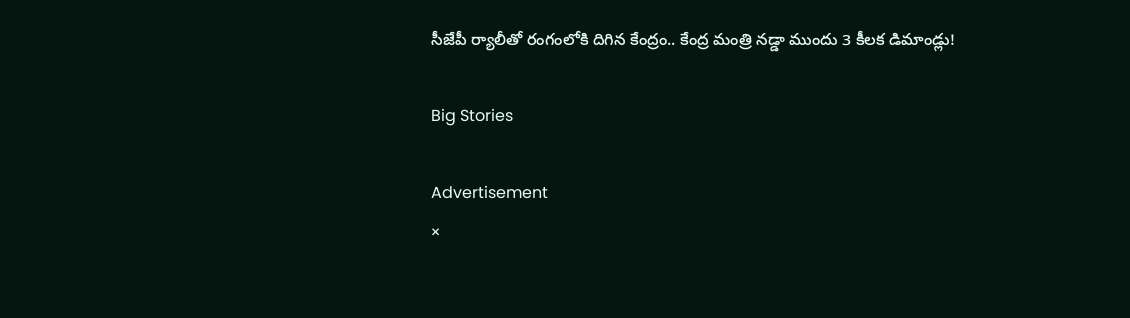సీజేపీ ర్యాలీతో రంగంలోకి దిగిన కేంద్రం.. కేంద్ర మంత్రి నడ్డా ముందు 3 కీలక డిమాండ్లు!

Big Stories

Advertisement
×